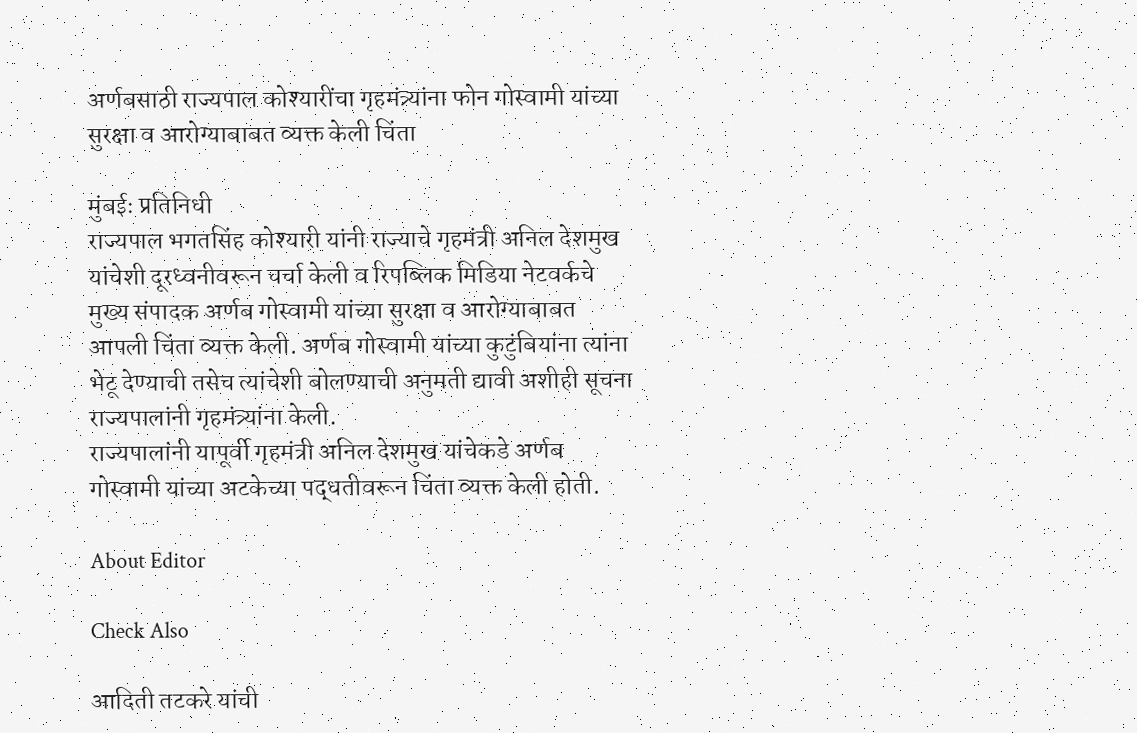अर्णबसाठी राज्यपाल कोश्यारींचा गृहमंत्र्यांना फोन गोस्वामी यांच्या सुरक्षा व आरोग्याबाबत व्यक्त केली चिंता

मुंबईः प्रतिनिधी
राज्यपाल भगतसिंह कोश्यारी यांनी राज्याचे गृहमंत्री अनिल देशमुख यांचेशी दूरध्वनीवरून चर्चा केली व रिपब्लिक मिडिया नेटवर्कचे मुख्य संपादक अर्णब गोस्वामी यांच्या सुरक्षा व आरोग्याबाबत आपली चिंता व्यक्त केली. अर्णब गोस्वामी यांच्या कुटुंबियांना त्यांना भेटू देण्याची तसेच त्यांचेशी बोलण्याची अनुमती द्यावी अशीही सूचना राज्यपालांनी गृहमंत्र्यांना केली.
राज्यपालांनी यापूर्वी गृहमंत्री अनिल देशमुख यांचेकडे अर्णब गोस्वामी यांच्या अटकेच्या पद्धतीवरून चिंता व्यक्त केली होती.

About Editor

Check Also

आदिती तटकरे यांची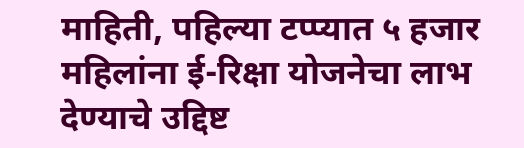माहिती, पहिल्या टप्प्यात ५ हजार महिलांना ई-रिक्षा योजनेचा लाभ देण्याचे उद्दिष्ट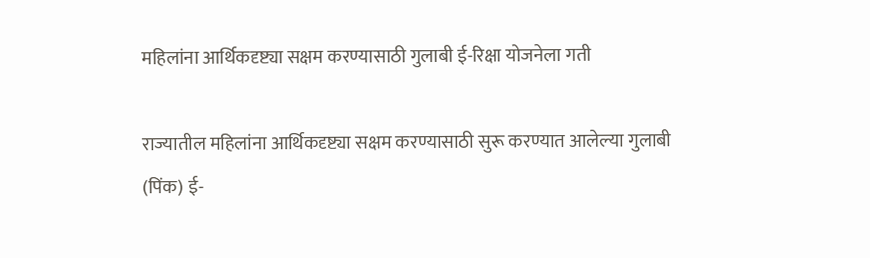महिलांना आर्थिकदृष्ट्या सक्षम करण्यासाठी गुलाबी ई-रिक्षा योजनेला गती

राज्यातील महिलांना आर्थिकदृष्ट्या सक्षम करण्यासाठी सुरू करण्यात आलेल्या गुलाबी (पिंक) ई-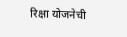रिक्षा योजनेची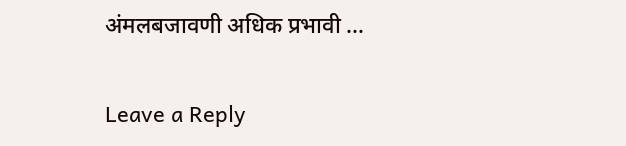अंमलबजावणी अधिक प्रभावी …

Leave a Reply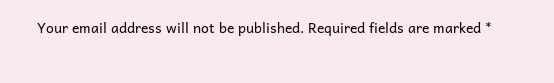Your email address will not be published. Required fields are marked *